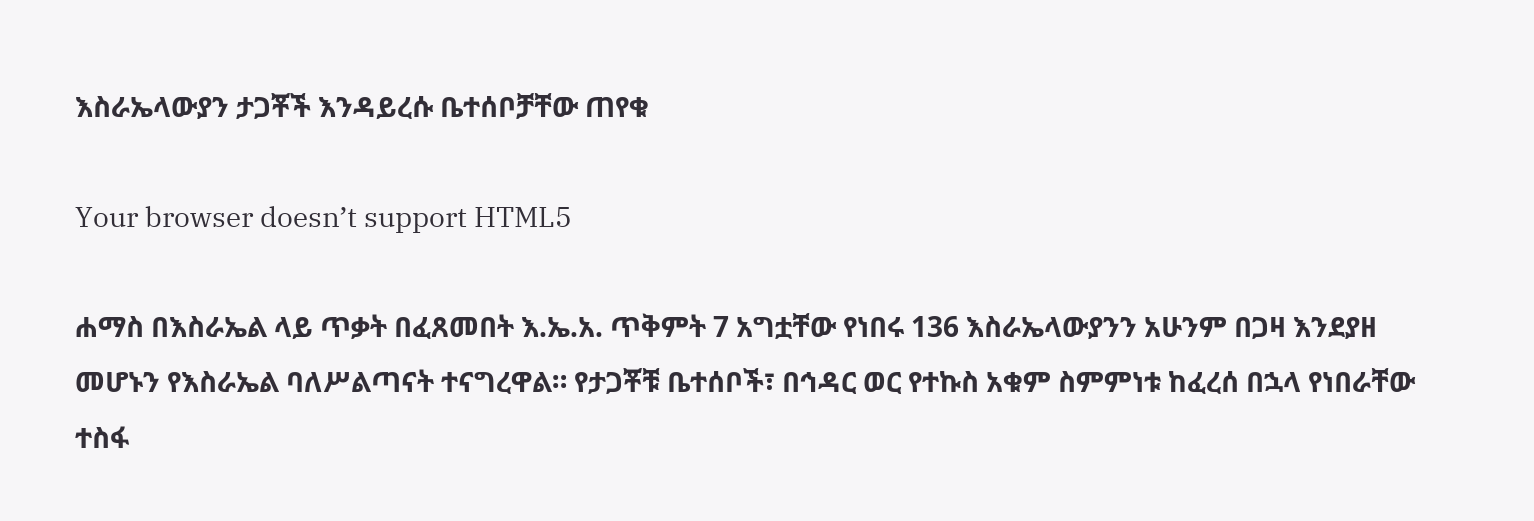እስራኤላውያን ታጋቾች እንዳይረሱ ቤተሰቦቻቸው ጠየቁ

Your browser doesn’t support HTML5

ሐማስ በእስራኤል ላይ ጥቃት በፈጸመበት እ.ኤ.አ. ጥቅምት 7 አግቷቸው የነበሩ 136 እስራኤላውያንን አሁንም በጋዛ እንደያዘ መሆኑን የእስራኤል ባለሥልጣናት ተናግረዋል። የታጋቾቹ ቤተሰቦች፣ በኅዳር ወር የተኩስ አቁም ስምምነቱ ከፈረሰ በኋላ የነበራቸው ተስፋ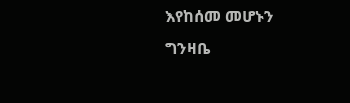እየከሰመ መሆኑን ግንዛቤ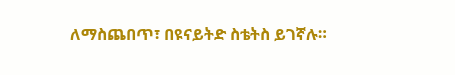ለማስጨበጥ፣ በዩናይትድ ስቴትስ ይገኛሉ።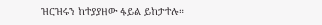ዝርዝሩን ከተያያዘው ፋይል ይከታተሉ።